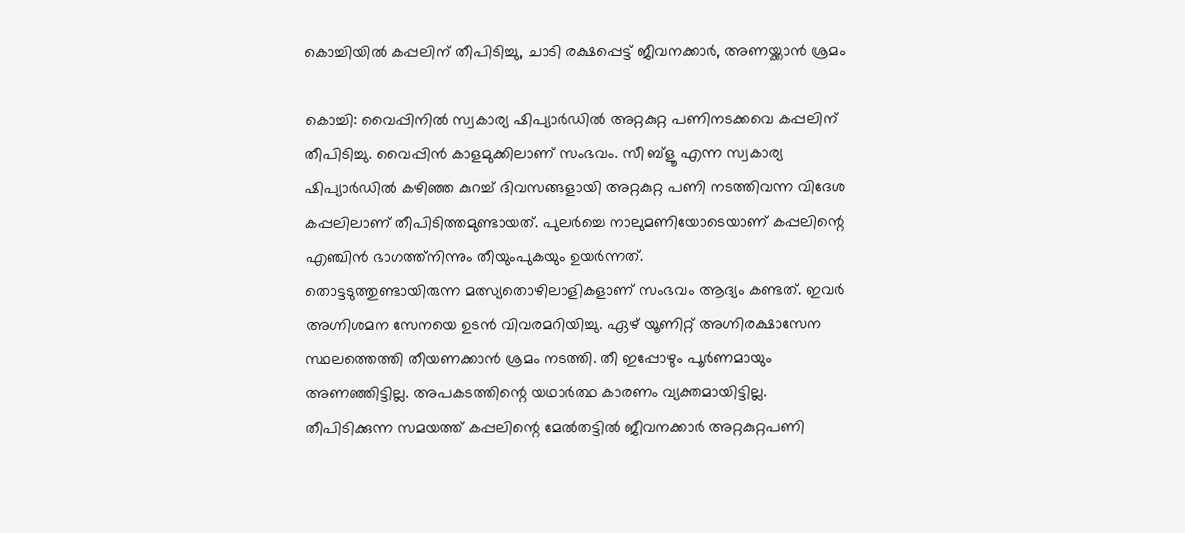കൊച്ചിയിൽ കപ്പലിന് തീപിടിച്ചു, ചാടി രക്ഷപ്പെട്ട് ജീവനക്കാർ, അണയ്ക്കാൻ ശ്രമം

കൊച്ചി: വൈപ്പിനിൽ സ്വകാര്യ ഷിപ്യാർഡിൽ അറ്റകുറ്റ പണിനടക്കവെ കപ്പലിന് തീപിടിച്ചു. വൈപ്പിൻ കാളമുക്കിലാണ് സംഭവം. സീ ബ്ളൂ എന്ന സ്വകാര്യ ഷിപ്യാർഡിൽ കഴിഞ്ഞ കുറച്ച് ദിവസങ്ങളായി അറ്റകുറ്റ പണി നടത്തിവന്ന വിദേശ കപ്പലിലാണ് തീപിടിത്തമുണ്ടായത്. പുലർച്ചെ നാലുമണിയോടെയാണ് കപ്പലിന്റെ എഞ്ചിൻ ഭാഗത്ത്നിന്നും തീയുംപുകയും ഉയർന്നത്.
തൊട്ടടുത്തുണ്ടായിരുന്ന മത്സ്യതൊഴിലാളികളാണ് സംഭവം ആദ്യം കണ്ടത്. ഇവർ അഗ്നിശമന സേനയെ ഉടൻ വിവരമറിയിച്ചു. ഏഴ് യൂണിറ്റ് അഗ്നിരക്ഷാസേന സ്ഥലത്തെത്തി തീയണക്കാൻ ശ്രമം നടത്തി. തീ ഇപ്പോഴും പൂർണമായും അണഞ്ഞിട്ടില്ല. അപകടത്തിന്റെ യഥാർത്ഥ കാരണം വ്യക്തമായിട്ടില്ല.
തീപിടിക്കുന്ന സമയത്ത് കപ്പലിന്റെ മേൽതട്ടിൽ ജീവനക്കാർ അറ്റകുറ്റപണി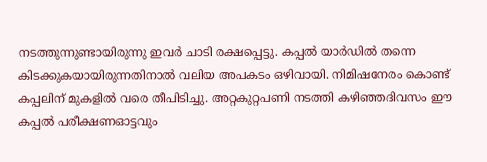നടത്തുന്നുണ്ടായിരുന്നു ഇവർ ചാടി രക്ഷപ്പെട്ടു. കപ്പൽ യാർഡിൽ തന്നെ കിടക്കുകയായിരുന്നതിനാൽ വലിയ അപകടം ഒഴിവായി. നിമിഷനേരം കൊണ്ട് കപ്പലിന് മുകളിൽ വരെ തീപിടിച്ചു. അറ്റകുറ്റപണി നടത്തി കഴിഞ്ഞദിവസം ഈ കപ്പൽ പരീക്ഷണഓട്ടവും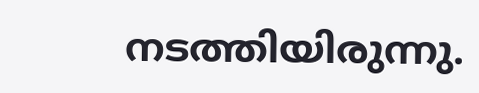നടത്തിയിരുന്നു.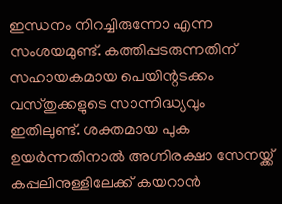ഇന്ധനം നിറച്ചിരുന്നോ എന്ന സംശയമുണ്ട്. കത്തിപ്പടരുന്നതിന് സഹായകമായ പെയിന്റടക്കം വസ്തുക്കളുടെ സാന്നിദ്ധ്യവും ഇതിലുണ്ട്. ശക്തമായ പുക ഉയർന്നതിനാൽ അഗ്നിരക്ഷാ സേനയ്ക്ക് കപ്പലിനുള്ളിലേക്ക് കയറാൻ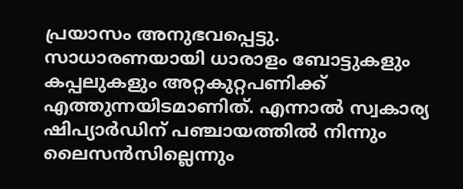പ്രയാസം അനുഭവപ്പെട്ടു.
സാധാരണയായി ധാരാളം ബോട്ടുകളും കപ്പലുകളും അറ്റകുറ്റപണിക്ക് എത്തുന്നയിടമാണിത്. എന്നാൽ സ്വകാര്യ ഷിപ്യാർഡിന് പഞ്ചായത്തിൽ നിന്നും ലൈസൻസില്ലെന്നും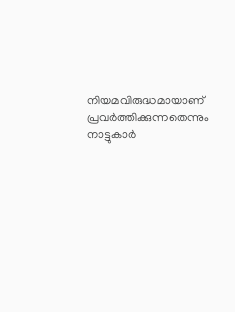നിയമവിരുദ്ധമായാണ് പ്രവർത്തിക്കുന്നതെന്നും നാട്ടുകാർ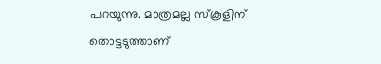പറയുന്നു. മാത്രമല്ല സ്കൂളിന് തൊട്ടടുത്താണ്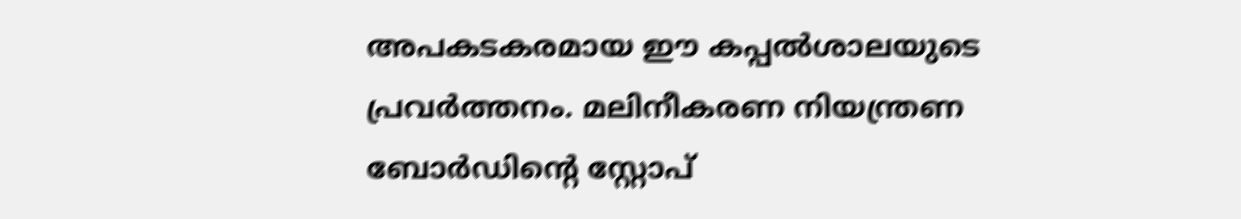അപകടകരമായ ഈ കപ്പൽശാലയുടെ പ്രവർത്തനം. മലിനീകരണ നിയന്ത്രണ ബോർഡിന്റെ സ്റ്റോപ്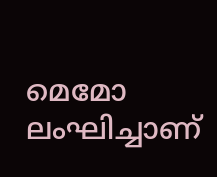മെമോ ലംഘിച്ചാണ്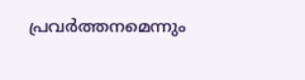പ്രവർത്തനമെന്നും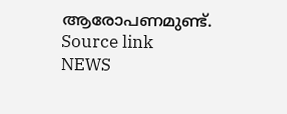ആരോപണമുണ്ട്.
Source link
NEWS